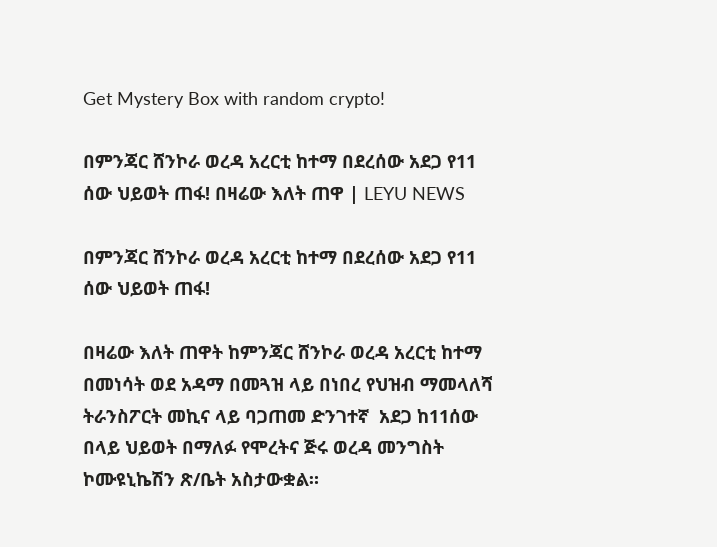Get Mystery Box with random crypto!

በምንጃር ሸንኮራ ወረዳ አረርቲ ከተማ በደረሰው አደጋ የ11 ሰው ህይወት ጠፋ! በዛሬው እለት ጠዋ | LEYU NEWS

በምንጃር ሸንኮራ ወረዳ አረርቲ ከተማ በደረሰው አደጋ የ11 ሰው ህይወት ጠፋ!

በዛሬው እለት ጠዋት ከምንጃር ሸንኮራ ወረዳ አረርቲ ከተማ በመነሳት ወደ አዳማ በመጓዝ ላይ በነበረ የህዝብ ማመላለሻ ትራንስፖርት መኪና ላይ ባጋጠመ ድንገተኛ  አደጋ ከ11ሰው በላይ ህይወት በማለፉ የሞረትና ጅሩ ወረዳ መንግስት ኮሙዩኒኬሽን ጽ/ቤት አስታውቋል።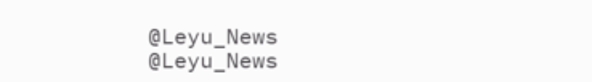@Leyu_News
@Leyu_News